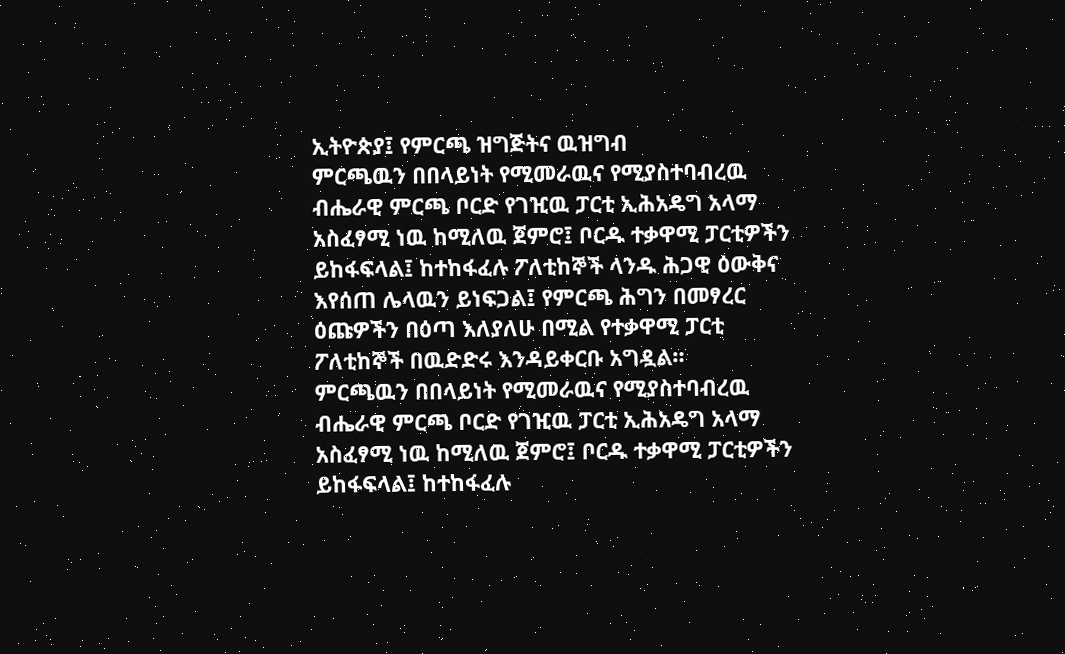ኢትዮጵያ፤ የምርጫ ዝግጅትና ዉዝግብ
ምርጫዉን በበላይነት የሚመራዉና የሚያስተባብረዉ ብሔራዊ ምርጫ ቦርድ የገዢዉ ፓርቲ ኢሕአዴግ አላማ አስፈፃሚ ነዉ ከሚለዉ ጀምሮ፤ ቦርዱ ተቃዋሚ ፓርቲዎችን ይከፋፍላል፤ ከተከፋፈሉ ፖለቲከኞች ላንዱ ሕጋዊ ዕውቅና እየሰጠ ሌላዉን ይነፍጋል፤ የምርጫ ሕግን በመፃረር ዕጩዎችን በዕጣ እለያለሁ በሚል የተቃዋሚ ፓርቲ ፖለቲከኞች በዉድድሩ እንዳይቀርቡ አግዷል።
ምርጫዉን በበላይነት የሚመራዉና የሚያስተባብረዉ ብሔራዊ ምርጫ ቦርድ የገዢዉ ፓርቲ ኢሕአዴግ አላማ አስፈፃሚ ነዉ ከሚለዉ ጀምሮ፤ ቦርዱ ተቃዋሚ ፓርቲዎችን ይከፋፍላል፤ ከተከፋፈሉ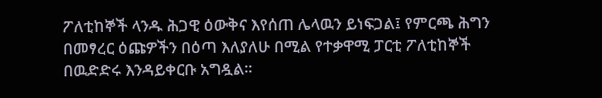ፖለቲከኞች ላንዱ ሕጋዊ ዕውቅና እየሰጠ ሌላዉን ይነፍጋል፤ የምርጫ ሕግን በመፃረር ዕጩዎችን በዕጣ እለያለሁ በሚል የተቃዋሚ ፓርቲ ፖለቲከኞች በዉድድሩ እንዳይቀርቡ አግዷል።